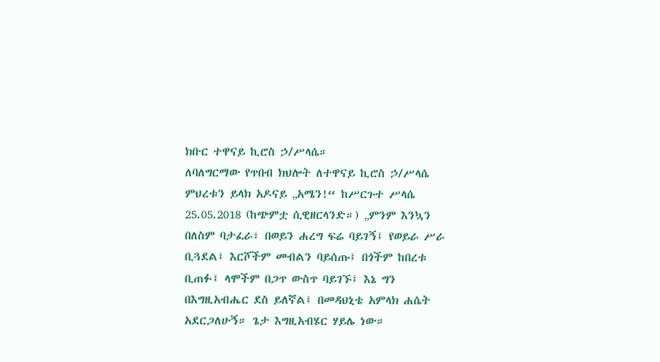ክቡር ተዋናይ ኪሮስ ኃ/ሥላሴ።
ለባለግርማው የጥበብ ክህሎት ለተዋናይ ኪሮስ ኃ/ሥላሴ ምህረቱን ይላክ አዶናይ „አሜን!“ ከሥርጉተ ሥላሴ 25.05.2018 (ከጭምቷ ሲዊዘርላንድ።) „ምንም እንኳን በለስም ባታፈራ፣ በወይን ሐረግ ፍሬ ባይገኝ፤ የወይራ ሥራ ቢጓደል፤ እርሾችም መብልን ባይሰጡ፤ በጎችም ከበረቱ ቢጠፉ፤ ላሞችም በጋጥ ውስጥ ባይገኙ፤ እኔ ግን በእግዚአብሔር ደስ ይለኛል፤ በመዳህኒቴ አምላክ ሐሴት አደርጋለሁኝ። ጌታ እግዚአብሄር ሃይሌ ነው።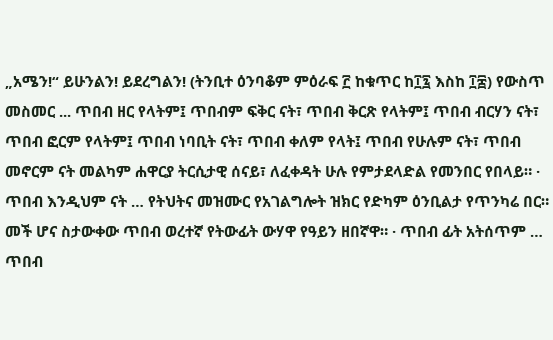„አሜን!“ ይሁንልን! ይደረግልን! (ትንቢተ ዕንባቆም ምዕራፍ ፫ ከቁጥር ከ፲፯ እስከ ፲፰) የውስጥ መስመር ... ጥበብ ዘር የላትም፤ ጥበብም ፍቅር ናት፣ ጥበብ ቅርጽ የላትም፤ ጥበብ ብርሃን ናት፣ ጥበብ ፎርም የላትም፤ ጥበብ ነባቢት ናት፣ ጥበብ ቀለም የላት፤ ጥበብ የሁሉም ናት፣ ጥበብ መኖርም ናት መልካም ሐዋርያ ትርሲታዊ ሰናይ፣ ለፈቀዳት ሁሉ የምታደላድል የመንበር የበላይ። · ጥበብ እንዲህም ናት … የትህትና መዝሙር የአገልግሎት ዝክር የድካም ዕንቢልታ የጥንካሬ በር። መች ሆና ስታውቀው ጥበብ ወረተኛ የትውፊት ውሃዋ የዓይን ዘበኛዋ። · ጥበብ ፊት አትሰጥም … ጥበብ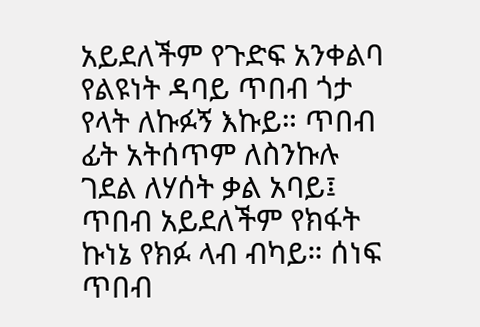አይደለችም የጉድፍ አንቀልባ የልዩነት ዳባይ ጥበብ ጎታ የላት ለኩፉኝ እኩይ። ጥበብ ፊት አትሰጥም ለስንኩሉ ገደል ለሃሰት ቃል አባይ፤ ጥበብ አይደለችም የክፋት ኩነኔ የክፉ ላብ ብካይ። ሰነፍ ጥበብ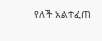የለች አልተፈጠ